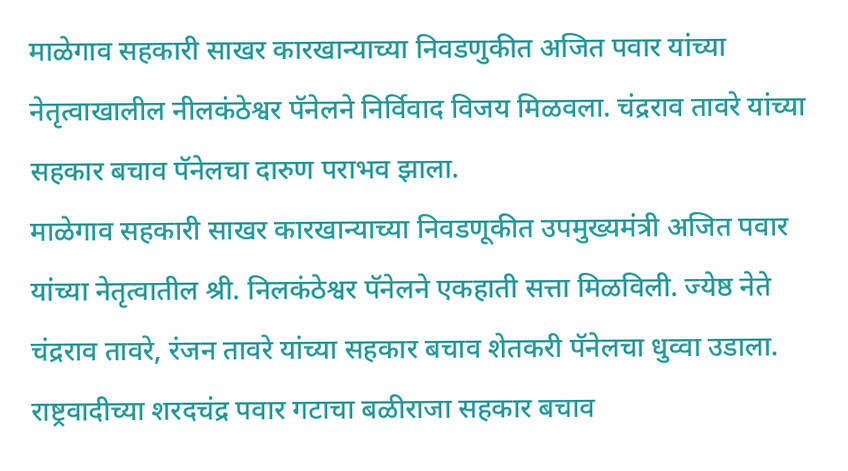माळेगाव सहकारी साखर कारखान्याच्या निवडणुकीत अजित पवार यांच्या नेतृत्वाखालील नीलकंठेश्वर पॅनेलने निर्विवाद विजय मिळवला. चंद्रराव तावरे यांच्या सहकार बचाव पॅनेलचा दारुण पराभव झाला.
माळेगाव सहकारी साखर कारखान्याच्या निवडणूकीत उपमुख्यमंत्री अजित पवार यांच्या नेतृत्वातील श्री. निलकंठेश्वर पॅनेलने एकहाती सत्ता मिळविली. ज्येष्ठ नेते चंद्रराव तावरे, रंजन तावरे यांच्या सहकार बचाव शेतकरी पॅनेलचा धुव्वा उडाला. राष्ट्रवादीच्या शरदचंद्र पवार गटाचा बळीराजा सहकार बचाव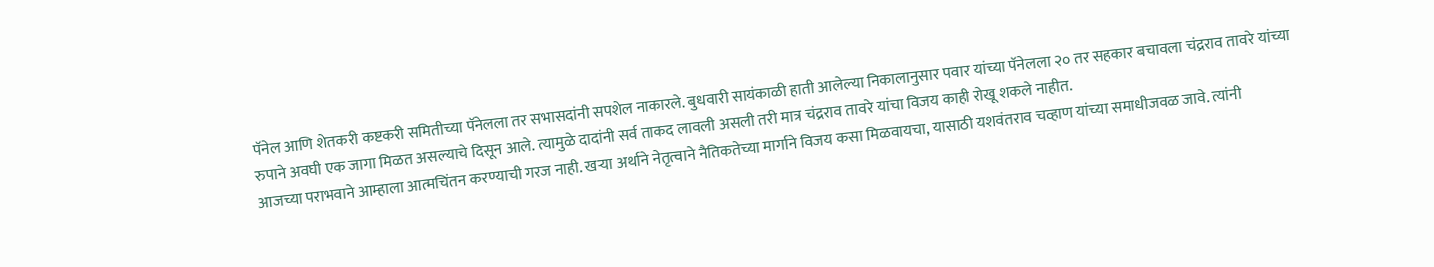पॅनेल आणि शेतकरी कष्टकरी समितीच्या पॅनेलला तर सभासदांनी सपशेल नाकारले. बुधवारी सायंकाळी हाती आलेल्या निकालानुसार पवार यांच्या पॅनेलला २० तर सहकार बचावला चंद्रराव तावरे यांच्या रुपाने अवघी एक जागा मिळत असल्याचे दिसून आले. त्यामुळे दादांनी सर्व ताकद लावली असली तरी मात्र चंद्रराव तावरे यांचा विजय काही रोखू शकले नाहीत.
आजच्या पराभवाने आम्हाला आत्मचिंतन करण्याची गरज नाही. खऱ्या अर्थाने नेतृत्वाने नैतिकतेच्या मार्गाने विजय कसा मिळवायचा, यासाठी यशवंतराव चव्हाण यांच्या समाधीजवळ जावे. त्यांनी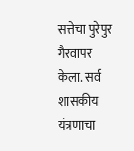सत्तेचा पुरेपुर गैरवापर केला. सर्व शासकीय यंत्रणाचा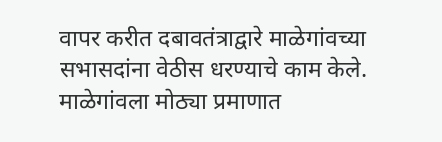वापर करीत दबावतंत्राद्वारे माळेगांवच्या सभासदांना वेठीस धरण्याचे काम केले. माळेगांवला मोठ्या प्रमाणात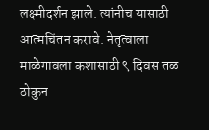लक्ष्मीदर्शन झाले. त्यांनीच यासाठी आत्मचिंतन करावे. नेतृत्वाला माळेगावला कशासाठी ९ दिवस तळ ठोकुन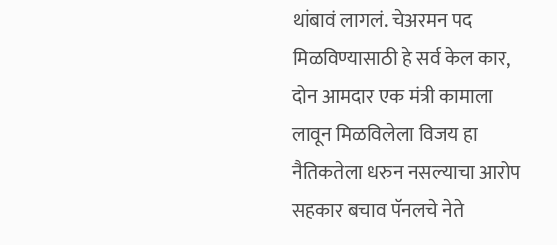थांबावं लागलं. चेअरमन पद मिळविण्यासाठी हे सर्व केल कार, दोन आमदार एक मंत्री कामाला लावून मिळविलेला विजय हा नैतिकतेला धरुन नसल्याचा आरोप सहकार बचाव पॅनलचे नेते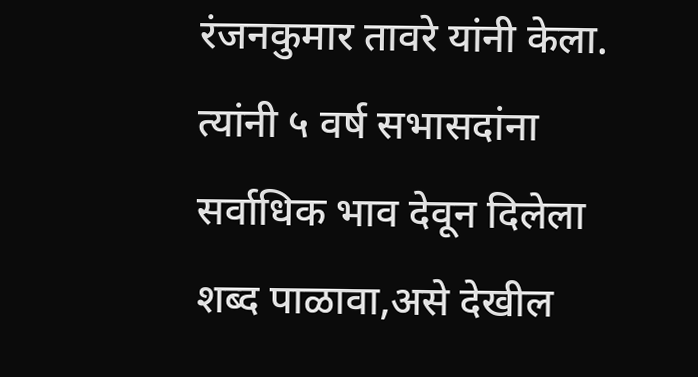रंजनकुमार तावरे यांनी केला. त्यांनी ५ वर्ष सभासदांना सर्वाधिक भाव देवून दिलेला शब्द पाळावा,असे देखील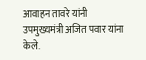आवाहन तावरे यांनी उपमुख्यमंत्री अजित पवार यांना केले.